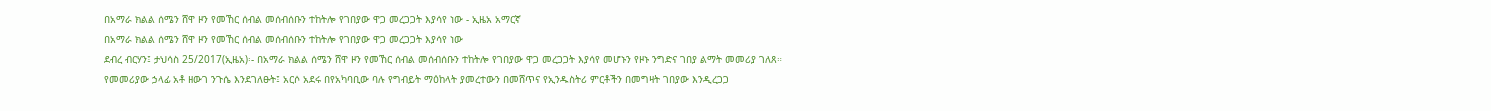በአማራ ክልል ሰሜን ሸዋ ዞን የመኸር ሰብል መሰብሰቡን ተከትሎ የገበያው ዋጋ መረጋጋት እያሳየ ነው - ኢዜአ አማርኛ
በአማራ ክልል ሰሜን ሸዋ ዞን የመኸር ሰብል መሰብሰቡን ተከትሎ የገበያው ዋጋ መረጋጋት እያሳየ ነው
ደብረ ብርሃን፤ ታህሳስ 25/2017(ኢዜአ)፡- በአማራ ክልል ሰሜን ሸዋ ዞን የመኸር ሰብል መሰብሰቡን ተከትሎ የገበያው ዋጋ መረጋጋት እያሳየ መሆኑን የዞኑ ንግድና ገበያ ልማት መመሪያ ገለጸ።
የመመሪያው ኃላፊ አቶ ዘውገ ንጉሴ እንደገለፁት፤ አርሶ አደሩ በየአካባቢው ባሉ የግብይት ማዕከላት ያመረተውን በመሸጥና የኢንዱስትሪ ምርቶችን በመግዛት ገበያው እንዲረጋጋ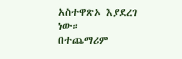አስተዋጽኦ እያደረገ ነው።
በተጨማሪም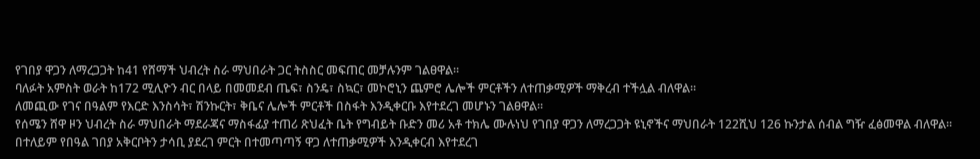የገበያ ዋጋን ለማረጋጋት ከ41 የሸማች ህብረት ስራ ማህበራት ጋር ትስስር መፍጠር መቻሉንም ገልፀዋል።
ባለፉት አምስት ወራት ከ172 ሚሊዮን ብር በላይ በመመደብ ጤፍ፣ ስንዴ፣ ስኳር፣ መኮሮኒን ጨምሮ ሌሎች ምርቶችን ለተጠቃሚዎች ማቅረብ ተችሏል ብለዋል።
ለመጪው የገና በዓልም የእርድ እንስሳት፣ ሽንኩርት፣ ቅቤና ሌሎች ምርቶች በስፋት እንዲቀርቡ እየተደረገ መሆኑን ገልፀዋል።
የሰሜን ሸዋ ዞን ህብረት ስራ ማህበራት ማደራጃና ማስፋፊያ ተጠሪ ጽህፈት ቤት የግብይት ቡድን መሪ አቶ ተክሌ ሙሉነህ የገበያ ዋጋን ለማረጋጋት ዩኒኖችና ማህበራት 122ሺህ 126 ኩንታል ሰብል ግዥ ፈፅመዋል ብለዋል።
በተለይም የበዓል ገበያ አቅርቦትን ታሳቢ ያደረገ ምርት በተመጣጣኝ ዋጋ ለተጠቃሚዎች እንዲቀርብ እየተደረገ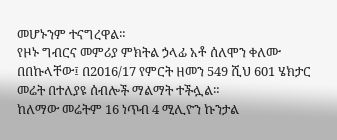መሆኑንም ተናግረዋል።
የዞኑ ግብርና መምሪያ ምክትል ኃላፊ አቶ ሰለሞን ቀለሙ በበኩላቸው፤ በ2016/17 የምርት ዘመን 549 ሺህ 601 ሄክታር መሬት በተለያዩ ሰብሎች ማልማት ተችሏል።
ከለማው መሬትም 16 ነጥብ 4 ሚሊዮን ኩንታል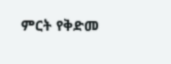ምርት የቅድመ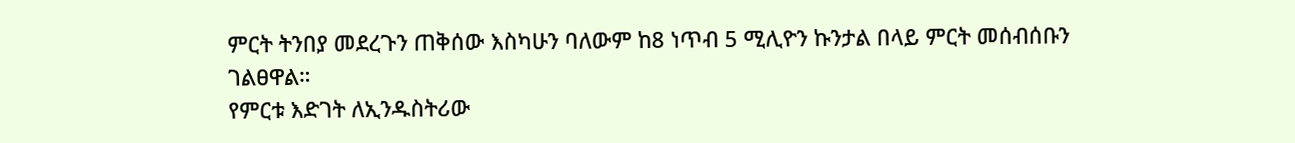ምርት ትንበያ መደረጉን ጠቅሰው እስካሁን ባለውም ከ8 ነጥብ 5 ሚሊዮን ኩንታል በላይ ምርት መሰብሰቡን ገልፀዋል።
የምርቱ እድገት ለኢንዱስትሪው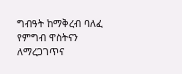ግብዓት ከማቅረብ ባለፈ የምግብ ዋስትናን ለማረጋገጥና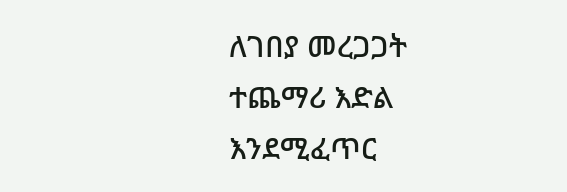ለገበያ መረጋጋት ተጨማሪ እድል እንደሚፈጥር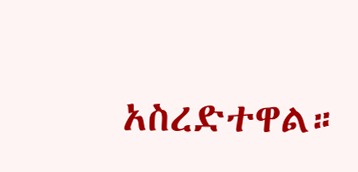አስረድተዋል።